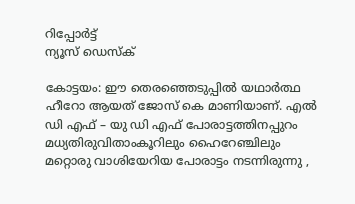റിപ്പോര്‍ട്ട്
ന്യൂസ് ഡെസ്ക്

കോട്ടയം: ഈ തെരഞ്ഞെടുപ്പിൽ യഥാർത്ഥ ഹീറോ ആയത് ജോസ് കെ മാണിയാണ്. എൽ ഡി എഫ് – യു ഡി എഫ് പോരാട്ടത്തിനപ്പുറം മധ്യതിരുവിതാംകൂറിലും ഹൈറേഞ്ചിലും മറ്റൊരു വാശിയേറിയ പോരാട്ടം നടന്നിരുന്നു ,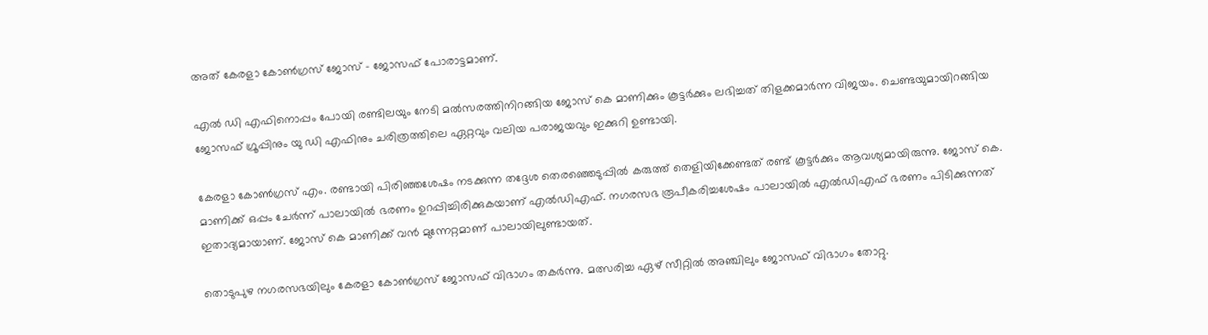അത് കേരളാ കോണ്‍ഗ്രസ് ജോസ് – ജോസഫ് പോരാട്ടമാണ്.

എൽ ഡി എഫിനൊപ്പം പോയി രണ്ടിലയും നേടി മൽസരത്തിനിറങ്ങിയ ജോസ് കെ മാണിക്കും കൂട്ടർക്കും ലഭിച്ചത് തിളക്കമാർന്ന വിജയം. ചെണ്ടയുമായിറങ്ങിയ ജോസഫ് ഗ്രൂപ്പിനും യു ഡി എഫിനും ചരിത്രത്തിലെ ഏറ്റവും വലിയ പരാജയവും ഇക്കുറി ഉണ്ടായി.

കേരളാ കോണ്‍ഗ്രസ് എം. രണ്ടായി പിരിഞ്ഞശേഷം നടക്കുന്ന തദ്ദേശ തെരഞ്ഞെടുപ്പില്‍ കരുത്ത് തെളിയിക്കേണ്ടത് രണ്ട് കൂട്ടര്‍ക്കും ആവശ്യമായിരുന്നു. ജോസ് കെ. മാണിക്ക് ഒപ്പം ചേര്‍ന്ന് പാലായില്‍ ഭരണം ഉറപ്പിച്ചിരിക്കുകയാണ് എല്‍ഡിഎഫ്. നഗരസഭ രൂപീകരിച്ചശേഷം പാലായില്‍ എല്‍ഡിഎഫ് ഭരണം പിടിക്കുന്നത് ഇതാദ്യമായാണ്. ജോസ് കെ മാണിക്ക് വന്‍ മുന്നേറ്റമാണ് പാലായിലുണ്ടായത്.

തൊടുപുഴ നഗരസഭയിലും കേരളാ കോണ്‍ഗ്രസ് ജോസഫ് വിഭാഗം തകര്‍ന്നു. മത്സരിച്ച ഏഴ് സീറ്റില്‍ അഞ്ചിലും ജോസഫ് വിഭാഗം തോറ്റു.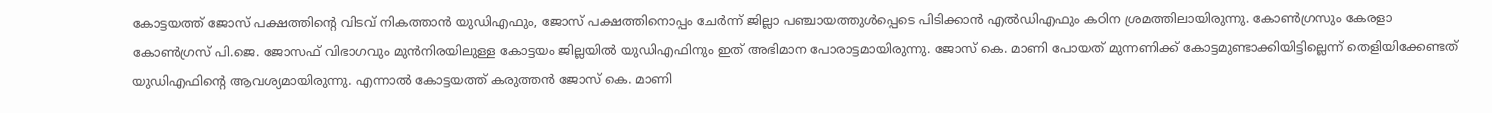കോട്ടയത്ത് ജോസ് പക്ഷത്തിന്റെ വിടവ് നികത്താന്‍ യുഡിഎഫും, ജോസ് പക്ഷത്തിനൊപ്പം ചേര്‍ന്ന് ജില്ലാ പഞ്ചായത്തുള്‍പ്പെടെ പിടിക്കാന്‍ എല്‍ഡിഎഫും കഠിന ശ്രമത്തിലായിരുന്നു. കോണ്‍ഗ്രസും കേരളാ കോണ്‍ഗ്രസ് പി.ജെ. ജോസഫ് വിഭാഗവും മുന്‍നിരയിലുള്ള കോട്ടയം ജില്ലയില്‍ യുഡിഎഫിനും ഇത് അഭിമാന പോരാട്ടമായിരുന്നു. ജോസ് കെ. മാണി പോയത് മുന്നണിക്ക് കോട്ടമുണ്ടാക്കിയിട്ടില്ലെന്ന് തെളിയിക്കേണ്ടത് യുഡിഎഫിന്റെ ആവശ്യമായിരുന്നു. എന്നാല്‍ കോട്ടയത്ത് കരുത്തന്‍ ജോസ് കെ. മാണി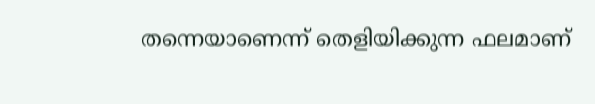തന്നെയാണെന്ന് തെളിയിക്കുന്ന ഫലമാണ്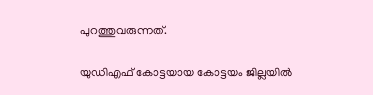പുറത്തുവരുന്നത്.

യുഡിഎഫ് കോട്ടയായ കോട്ടയം ജില്ലയില്‍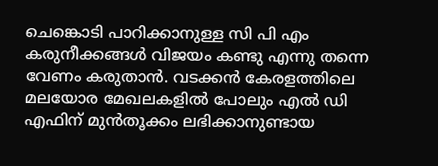ചെങ്കൊടി പാറിക്കാനുള്ള സി പി എം കരുനീക്കങ്ങൾ വിജയം കണ്ടു എന്നു തന്നെ വേണം കരുതാൻ. വടക്കൻ കേരളത്തിലെ മലയോര മേഖലകളിൽ പോലും എൽ ഡി എഫിന് മുൻതൂക്കം ലഭിക്കാനുണ്ടായ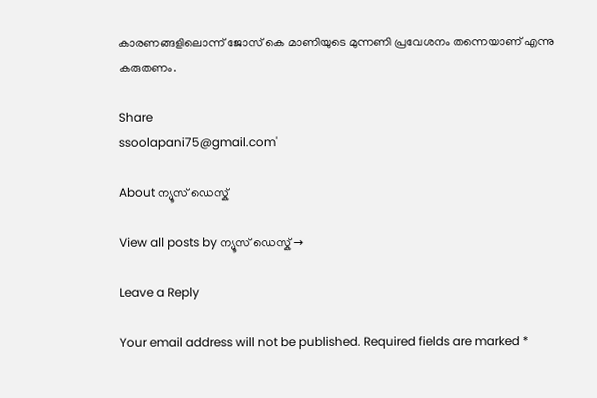കാരണങ്ങളിലൊന്ന് ജോസ് കെ മാണിയുടെ മുന്നണി പ്രവേശനം തന്നെയാണ് എന്നു കരുതണം.

Share
ssoolapani75@gmail.com'

About ന്യൂസ് ഡെസ്ക്

View all posts by ന്യൂസ് ഡെസ്ക് →

Leave a Reply

Your email address will not be published. Required fields are marked *